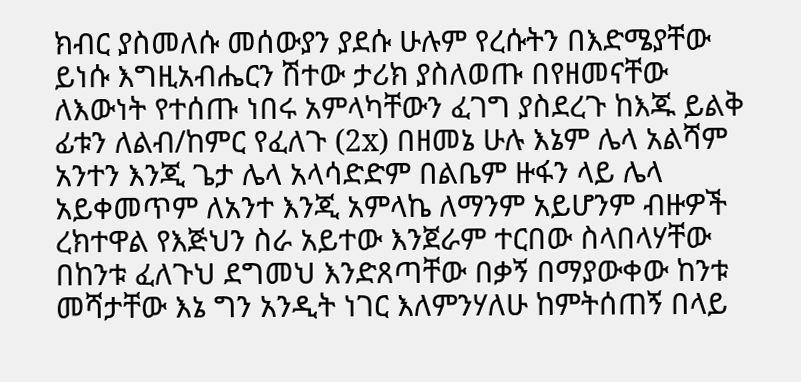ክብር ያስመለሱ መሰውያን ያደሱ ሁሉም የረሱትን በእድሜያቸው ይነሱ እግዚአብሔርን ሽተው ታሪክ ያስለወጡ በየዘመናቸው ለእውነት የተሰጡ ነበሩ አምላካቸውን ፈገግ ያስደረጉ ከእጁ ይልቅ ፊቱን ለልብ/ከምር የፈለጉ (2x) በዘመኔ ሁሉ እኔም ሌላ አልሻም አንተን እንጂ ጌታ ሌላ አላሳድድም በልቤም ዙፋን ላይ ሌላ አይቀመጥም ለአንተ እንጂ አምላኬ ለማንም አይሆንም ብዙዎች ረክተዋል የእጅህን ስራ አይተው እንጀራም ተርበው ስላበላሃቸው በከንቱ ፈለጉህ ደግመህ እንድጸጣቸው በቃኝ በማያውቀው ከንቱ መሻታቸው እኔ ግን አንዲት ነገር እለምንሃለሁ ከምትሰጠኝ በላይ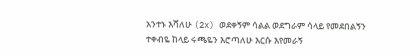አንተኑ እሻለሁ (2x) ወደቀኝም ሳልል ወደግራም ሳላይ የመደበልኝን ተቀብዬ ከላይ ሩጫዬን እሮጣለሁ እርሱ እየመራኝ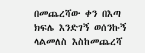በመጨረሻው ቀን በእጣ ክፍሌ እንድገኝ ወሰንኩኝ ላልመለስ እስከመጨረሻ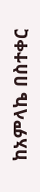ከአምላኬ በስተቀር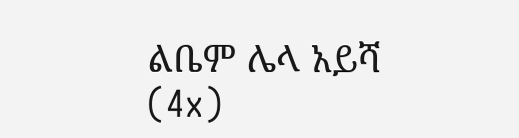ልቤም ሌላ አይሻ (4x)